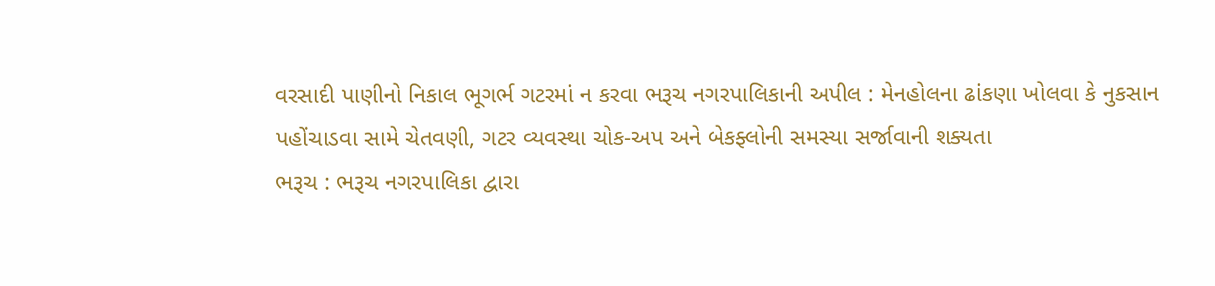વરસાદી પાણીનો નિકાલ ભૂગર્ભ ગટરમાં ન કરવા ભરૂચ નગરપાલિકાની અપીલ : મેનહોલના ઢાંકણા ખોલવા કે નુકસાન પહોંચાડવા સામે ચેતવણી, ગટર વ્યવસ્થા ચોક-અપ અને બેકફ્લોની સમસ્યા સર્જાવાની શક્યતા
ભરૂચ : ભરૂચ નગરપાલિકા દ્વારા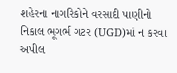શહેરના નાગરિકોને વરસાદી પાણીનો નિકાલ ભૂગર્ભ ગટર (UGD)માં ન કરવા અપીલ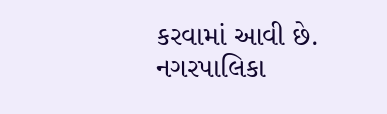કરવામાં આવી છે. નગરપાલિકા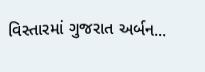વિસ્તારમાં ગુજરાત અર્બન...